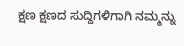ಕ್ಷಣ ಕ್ಷಣದ ಸುದ್ದಿಗಳಿಗಾಗಿ ನಮ್ಮನ್ನು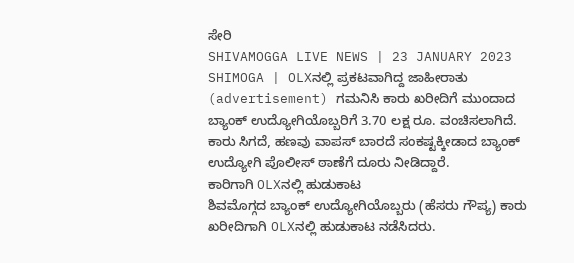ಸೇರಿ
SHIVAMOGGA LIVE NEWS | 23 JANUARY 2023
SHIMOGA | OLXನಲ್ಲಿ ಪ್ರಕಟವಾಗಿದ್ದ ಜಾಹೀರಾತು (advertisement) ಗಮನಿಸಿ ಕಾರು ಖರೀದಿಗೆ ಮುಂದಾದ ಬ್ಯಾಂಕ್ ಉದ್ಯೋಗಿಯೊಬ್ಬರಿಗೆ 3.70 ಲಕ್ಷ ರೂ. ವಂಚಿಸಲಾಗಿದೆ. ಕಾರು ಸಿಗದೆ, ಹಣವು ವಾಪಸ್ ಬಾರದೆ ಸಂಕಷ್ಟಕ್ಕೀಡಾದ ಬ್ಯಾಂಕ್ ಉದ್ಯೋಗಿ ಪೊಲೀಸ್ ಠಾಣೆಗೆ ದೂರು ನೀಡಿದ್ದಾರೆ.
ಕಾರಿಗಾಗಿ OLXನಲ್ಲಿ ಹುಡುಕಾಟ
ಶಿವಮೊಗ್ಗದ ಬ್ಯಾಂಕ್ ಉದ್ಯೋಗಿಯೊಬ್ಬರು (ಹೆಸರು ಗೌಪ್ಯ) ಕಾರು ಖರೀದಿಗಾಗಿ OLXನಲ್ಲಿ ಹುಡುಕಾಟ ನಡೆಸಿದರು.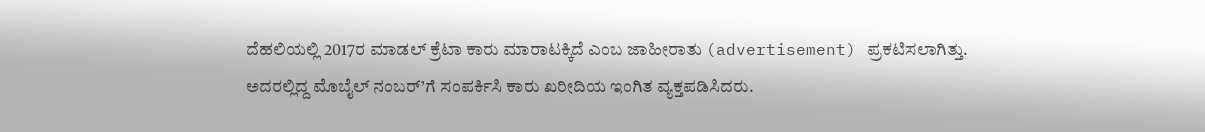ದೆಹಲಿಯಲ್ಲಿ 2017ರ ಮಾಡಲ್ ಕ್ರೆಟಾ ಕಾರು ಮಾರಾಟಕ್ಕಿದೆ ಎಂಬ ಜಾಹೀರಾತು (advertisement) ಪ್ರಕಟಿಸಲಾಗಿತ್ತು. ಅದರಲ್ಲಿದ್ದ ಮೊಬೈಲ್ ನಂಬರ್’ಗೆ ಸಂಪರ್ಕಿಸಿ ಕಾರು ಖರೀದಿಯ ಇಂಗಿತ ವ್ಯಕ್ತಪಡಿಸಿದರು.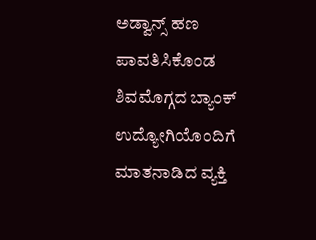ಅಡ್ವಾನ್ಸ್ ಹಣ ಪಾವತಿಸಿಕೊಂಡ
ಶಿವಮೊಗ್ಗದ ಬ್ಯಾಂಕ್ ಉದ್ಯೋಗಿಯೊಂದಿಗೆ ಮಾತನಾಡಿದ ವ್ಯಕ್ತಿ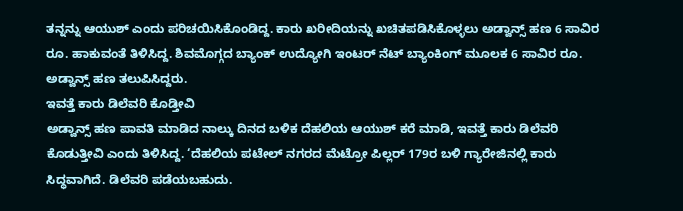ತನ್ನನ್ನು ಆಯುಶ್ ಎಂದು ಪರಿಚಯಿಸಿಕೊಂಡಿದ್ದ. ಕಾರು ಖರೀದಿಯನ್ನು ಖಚಿತಪಡಿಸಿಕೊಳ್ಳಲು ಅಡ್ವಾನ್ಸ್ ಹಣ 6 ಸಾವಿರ ರೂ. ಹಾಕುವಂತೆ ತಿಳಿಸಿದ್ದ. ಶಿವಮೊಗ್ಗದ ಬ್ಯಾಂಕ್ ಉದ್ಯೋಗಿ ಇಂಟರ್ ನೆಟ್ ಬ್ಯಾಂಕಿಂಗ್ ಮೂಲಕ 6 ಸಾವಿರ ರೂ. ಅಡ್ವಾನ್ಸ್ ಹಣ ತಲುಪಿಸಿದ್ದರು.
ಇವತ್ತೆ ಕಾರು ಡಿಲೆವರಿ ಕೊಡ್ತೀವಿ
ಅಡ್ವಾನ್ಸ್ ಹಣ ಪಾವತಿ ಮಾಡಿದ ನಾಲ್ಕು ದಿನದ ಬಳಿಕ ದೆಹಲಿಯ ಆಯುಶ್ ಕರೆ ಮಾಡಿ, ಇವತ್ತೆ ಕಾರು ಡಿಲೆವರಿ ಕೊಡುತ್ತೀವಿ ಎಂದು ತಿಳಿಸಿದ್ದ. ‘ದೆಹಲಿಯ ಪಟೇಲ್ ನಗರದ ಮೆಟ್ರೋ ಪಿಲ್ಲರ್ 179ರ ಬಳಿ ಗ್ಯಾರೇಜಿನಲ್ಲಿ ಕಾರು ಸಿದ್ಧವಾಗಿದೆ. ಡಿಲೆವರಿ ಪಡೆಯಬಹುದು.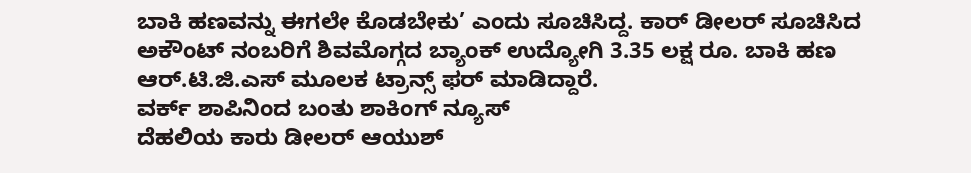ಬಾಕಿ ಹಣವನ್ನು ಈಗಲೇ ಕೊಡಬೇಕು’ ಎಂದು ಸೂಚಿಸಿದ್ದ. ಕಾರ್ ಡೀಲರ್ ಸೂಚಿಸಿದ ಅಕೌಂಟ್ ನಂಬರಿಗೆ ಶಿವಮೊಗ್ಗದ ಬ್ಯಾಂಕ್ ಉದ್ಯೋಗಿ 3.35 ಲಕ್ಷ ರೂ. ಬಾಕಿ ಹಣ ಆರ್.ಟಿ.ಜಿ.ಎಸ್ ಮೂಲಕ ಟ್ರಾನ್ಸ್ ಫರ್ ಮಾಡಿದ್ದಾರೆ.
ವರ್ಕ್ ಶಾಪಿನಿಂದ ಬಂತು ಶಾಕಿಂಗ್ ನ್ಯೂಸ್
ದೆಹಲಿಯ ಕಾರು ಡೀಲರ್ ಆಯುಶ್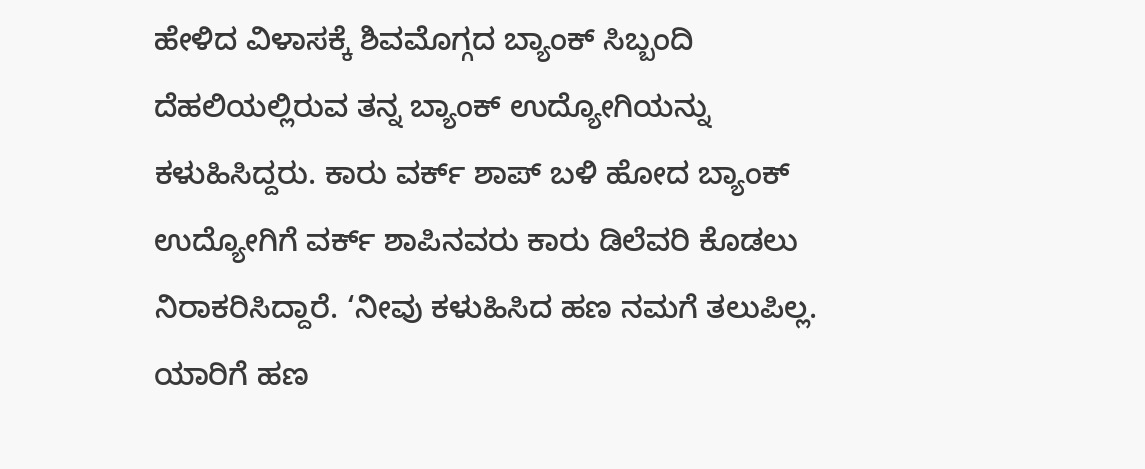ಹೇಳಿದ ವಿಳಾಸಕ್ಕೆ ಶಿವಮೊಗ್ಗದ ಬ್ಯಾಂಕ್ ಸಿಬ್ಬಂದಿ ದೆಹಲಿಯಲ್ಲಿರುವ ತನ್ನ ಬ್ಯಾಂಕ್ ಉದ್ಯೋಗಿಯನ್ನು ಕಳುಹಿಸಿದ್ದರು. ಕಾರು ವರ್ಕ್ ಶಾಪ್ ಬಳಿ ಹೋದ ಬ್ಯಾಂಕ್ ಉದ್ಯೋಗಿಗೆ ವರ್ಕ್ ಶಾಪಿನವರು ಕಾರು ಡಿಲೆವರಿ ಕೊಡಲು ನಿರಾಕರಿಸಿದ್ದಾರೆ. ‘ನೀವು ಕಳುಹಿಸಿದ ಹಣ ನಮಗೆ ತಲುಪಿಲ್ಲ. ಯಾರಿಗೆ ಹಣ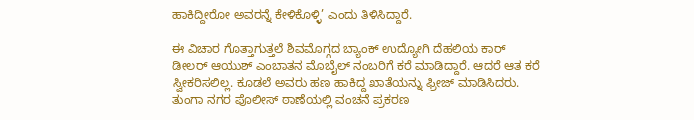ಹಾಕಿದ್ದೀರೋ ಅವರನ್ನೆ ಕೇಳಿಕೊಳ್ಳಿ’ ಎಂದು ತಿಳಿಸಿದ್ದಾರೆ.

ಈ ವಿಚಾರ ಗೊತ್ತಾಗುತ್ತಲೆ ಶಿವಮೊಗ್ಗದ ಬ್ಯಾಂಕ್ ಉದ್ಯೋಗಿ ದೆಹಲಿಯ ಕಾರ್ ಡೀಲರ್ ಆಯುಶ್ ಎಂಬಾತನ ಮೊಬೈಲ್ ನಂಬರಿಗೆ ಕರೆ ಮಾಡಿದ್ದಾರೆ. ಆದರೆ ಆತ ಕರೆ ಸ್ವೀಕರಿಸಲಿಲ್ಲ. ಕೂಡಲೆ ಅವರು ಹಣ ಹಾಕಿದ್ದ ಖಾತೆಯನ್ನು ಫ್ರೀಜ್ ಮಾಡಿಸಿದರು. ತುಂಗಾ ನಗರ ಪೊಲೀಸ್ ಠಾಣೆಯಲ್ಲಿ ವಂಚನೆ ಪ್ರಕರಣ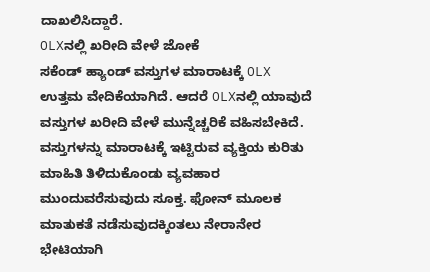ದಾಖಲಿಸಿದ್ದಾರೆ.
OLXನಲ್ಲಿ ಖರೀದಿ ವೇಳೆ ಜೋಕೆ
ಸಕೆಂಡ್ ಹ್ಯಾಂಡ್ ವಸ್ತುಗಳ ಮಾರಾಟಕ್ಕೆ OLX ಉತ್ತಮ ವೇದಿಕೆಯಾಗಿದೆ. ಆದರೆ OLXನಲ್ಲಿ ಯಾವುದೆ ವಸ್ತುಗಳ ಖರೀದಿ ವೇಳೆ ಮುನ್ನೆಚ್ಚರಿಕೆ ವಹಿಸಬೇಕಿದೆ. ವಸ್ತುಗಳನ್ನು ಮಾರಾಟಕ್ಕೆ ಇಟ್ಟಿರುವ ವ್ಯಕ್ತಿಯ ಕುರಿತು ಮಾಹಿತಿ ತಿಳಿದುಕೊಂಡು ವ್ಯವಹಾರ ಮುಂದುವರೆಸುವುದು ಸೂಕ್ತ. ಫೋನ್ ಮೂಲಕ ಮಾತುಕತೆ ನಡೆಸುವುದಕ್ಕಿಂತಲು ನೇರಾನೇರ ಭೇಟಿಯಾಗಿ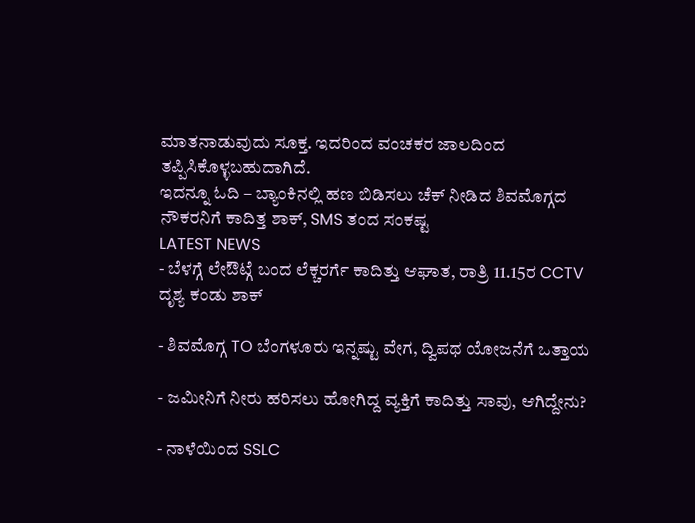ಮಾತನಾಡುವುದು ಸೂಕ್ತ. ಇದರಿಂದ ವಂಚಕರ ಜಾಲದಿಂದ ತಪ್ಪಿಸಿಕೊಳ್ಳಬಹುದಾಗಿದೆ.
ಇದನ್ನೂ ಓದಿ – ಬ್ಯಾಂಕಿನಲ್ಲಿ ಹಣ ಬಿಡಿಸಲು ಚೆಕ್ ನೀಡಿದ ಶಿವಮೊಗ್ಗದ ನೌಕರನಿಗೆ ಕಾದಿತ್ತ ಶಾಕ್, SMS ತಂದ ಸಂಕಷ್ಟ
LATEST NEWS
- ಬೆಳಗ್ಗೆ ಲೇಔಟ್ಗೆ ಬಂದ ಲೆಕ್ಚರರ್ಗೆ ಕಾದಿತ್ತು ಆಘಾತ, ರಾತ್ರಿ 11.15ರ CCTV ದೃಶ್ಯ ಕಂಡು ಶಾಕ್

- ಶಿವಮೊಗ್ಗ TO ಬೆಂಗಳೂರು ಇನ್ನಷ್ಟು ವೇಗ, ದ್ವಿಪಥ ಯೋಜನೆಗೆ ಒತ್ತಾಯ

- ಜಮೀನಿಗೆ ನೀರು ಹರಿಸಲು ಹೋಗಿದ್ದ ವ್ಯಕ್ತಿಗೆ ಕಾದಿತ್ತು ಸಾವು, ಆಗಿದ್ದೇನು?

- ನಾಳೆಯಿಂದ SSLC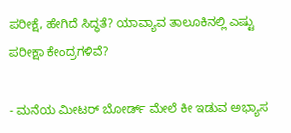ಪರೀಕ್ಷೆ, ಹೇಗಿದೆ ಸಿದ್ಧತೆ? ಯಾವ್ಯಾವ ತಾಲೂಕಿನಲ್ಲಿ ಎಷ್ಟು ಪರೀಕ್ಷಾ ಕೇಂದ್ರಗಳಿವೆ?

- ಮನೆಯ ಮೀಟರ್ ಬೋರ್ಡ್ ಮೇಲೆ ಕೀ ಇಡುವ ಅಭ್ಯಾಸ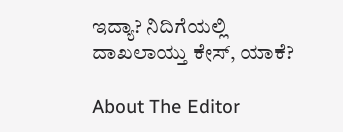ಇದ್ಯಾ? ನಿದಿಗೆಯಲ್ಲಿ ದಾಖಲಾಯ್ತು ಕೇಸ್, ಯಾಕೆ?

About The Editor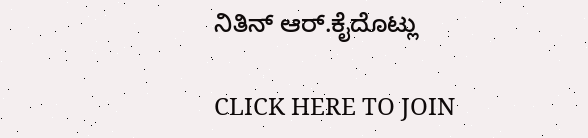ನಿತಿನ್ ಆರ್.ಕೈದೊಟ್ಲು

CLICK HERE TO JOIN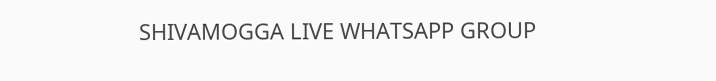SHIVAMOGGA LIVE WHATSAPP GROUP